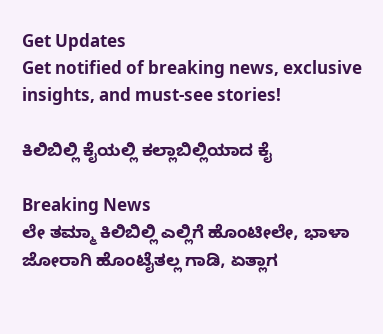Get Updates
Get notified of breaking news, exclusive insights, and must-see stories!

ಕಿಲಿಬಿಲ್ಲಿ ಕೈಯಲ್ಲಿ ಕಲ್ಲಾಬಿಲ್ಲಿಯಾದ ಕೈ

Breaking News
ಲೇ ತಮ್ಮಾ ಕಿಲಿಬಿಲ್ಲಿ ಎಲ್ಲಿಗೆ ಹೊಂಟೀಲೇ, ಭಾಳಾ ಜೋರಾಗಿ ಹೊಂಟೈತಲ್ಲ ಗಾಡಿ, ಏತ್ಲಾಗ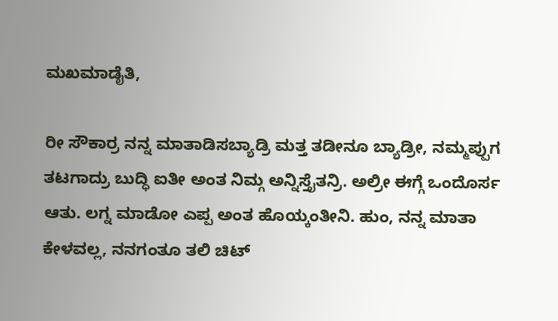ಮಖಮಾಡೈತಿ,

ರೀ ಸೌಕಾರ್ರ ನನ್ನ ಮಾತಾಡಿಸಬ್ಯಾಡ್ರಿ ಮತ್ತ ತಡೀನೂ ಬ್ಯಾಡ್ರೀ, ನಮ್ಮಪ್ಪುಗ ತಟಗಾದ್ರು ಬುದ್ಧಿ ಐತೀ ಅಂತ ನಿಮ್ಗ ಅನ್ನಿಸ್ತೈತನ್ರಿ. ಅಲ್ರೀ ಈಗ್ಗೆ ಒಂದೊರ್ಸ ಆತು. ಲಗ್ನ ಮಾಡೋ ಎಪ್ಪ ಅಂತ ಹೊಯ್ಕಂತೀನಿ. ಹುಂ, ನನ್ನ ಮಾತಾ ಕೇಳವಲ್ಲ, ನನಗಂತೂ ತಲಿ ಚಿಟ್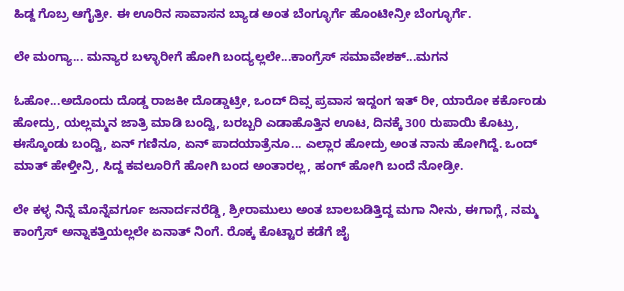ಹಿಡ್ದ ಗೊಬ್ರ ಆಗೈತ್ರೀ. ಈ ಊರಿನ ಸಾವಾಸನ ಬ್ಯಾಡ ಅಂತ ಬೆಂಗ್ಳೂರ್ಗೆ ಹೊಂಟೀನ್ರೀ ಬೆಂಗ್ಳೂರ್ಗೆ.

ಲೇ ಮಂಗ್ಯಾ... ಮನ್ಯಾರ ಬಳ್ಳಾರೀಗೆ ಹೋಗಿ ಬಂದ್ಯಲ್ಲಲೇ...ಕಾಂಗ್ರೆಸ್ ಸಮಾವೇಶಕ್...ಮಗನ

ಓಹೋ...ಅದೊಂದು ದೊಡ್ಡ ರಾಜಕೀ ದೊಡ್ಡಾಟ್ರೀ, ಒಂದ್ ದಿವ್ಸ ಪ್ರವಾಸ ಇದ್ದಂಗ ಇತ್ ರೀ, ಯಾರೋ ಕರ್ಕೊಂಡು ಹೋದ್ರು, ಯಲ್ಲಮ್ಮನ ಜಾತ್ರಿ ಮಾಡಿ ಬಂದ್ವಿ, ಬರಬ್ಬರಿ ಎಡಾಹೊತ್ತಿನ ಊಟ, ದಿನಕ್ಕೆ 300 ರುಪಾಯಿ ಕೊಟ್ರು, ಈಸ್ಕೊಂಡು ಬಂದ್ವಿ, ಏನ್ ಗಣಿನೂ, ಏನ್ ಪಾದಯಾತ್ರೆನೂ... ಎಲ್ಲಾರ ಹೋದ್ರು ಅಂತ ನಾನು ಹೋಗಿದ್ದೆ. ಒಂದ್ ಮಾತ್ ಹೇಳ್ತೀನ್ರಿ, ಸಿದ್ದ ಕವಲೂರಿಗೆ ಹೋಗಿ ಬಂದ ಅಂತಾರಲ್ಲ, ಹಂಗ್ ಹೋಗಿ ಬಂದೆ ನೋಡ್ರೀ.

ಲೇ ಕಳ್ಳ ನಿನ್ನೆ ಮೊನ್ನೆವರ್ಗೂ ಜನಾರ್ದನರೆಡ್ಡಿ, ಶ್ರೀರಾಮುಲು ಅಂತ ಬಾಲಬಡಿತ್ತಿದ್ದ ಮಗಾ ನೀನು, ಈಗಾಗ್ಲೆ, ನಮ್ಮ ಕಾಂಗ್ರೆಸ್ ಅನ್ನಾಕತ್ತಿಯಲ್ಲಲೇ ಏನಾತ್ ನಿಂಗೆ. ರೊಕ್ಕ ಕೊಟ್ಟಾರ ಕಡೆಗೆ ಜೈ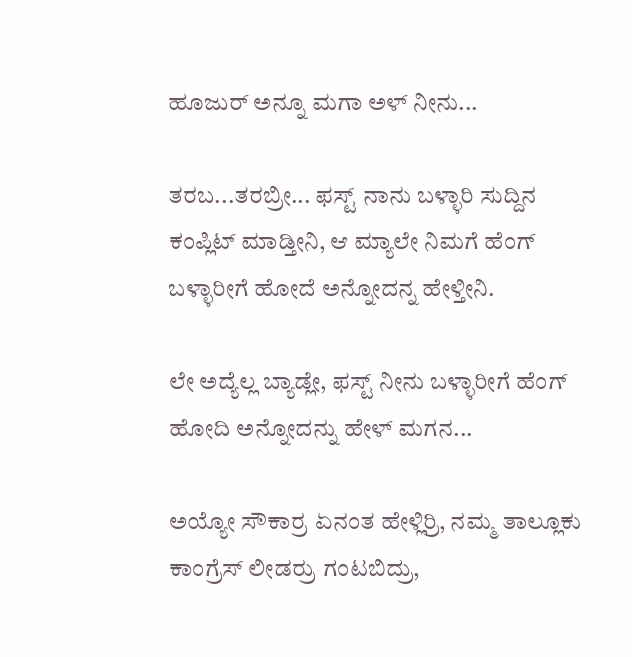ಹೂಜುರ್ ಅನ್ನೂ ಮಗಾ ಅಳ್ ನೀನು...

ತರಬ...ತರಬ್ರೀ... ಫಸ್ಟ್ ನಾನು ಬಳ್ಳಾರಿ ಸುದ್ದಿನ ಕಂಪ್ಲಿಟ್ ಮಾಡ್ತೀನಿ, ಆ ಮ್ಯಾಲೇ ನಿಮಗೆ ಹೆಂಗ್ ಬಳ್ಳಾರೀಗೆ ಹೋದೆ ಅನ್ನೋದನ್ನ ಹೇಳ್ತೀನಿ.

ಲೇ ಅದ್ಯೆಲ್ಲ ಬ್ಯಾಡ್ಲೇ, ಫಸ್ಟ್ ನೀನು ಬಳ್ಳಾರೀಗೆ ಹೆಂಗ್ ಹೋದಿ ಅನ್ನೋದನ್ನು ಹೇಳ್ ಮಗನ...

ಅಯ್ಯೋ ಸೌಕಾರ್ರ ಏನಂತ ಹೇಳ್ಲಿರ್ರಿ, ನಮ್ಮ ತಾಲ್ಲೂಕು ಕಾಂಗ್ರೆಸ್ ಲೀಡರ್ರು ಗಂಟಬಿದ್ರು,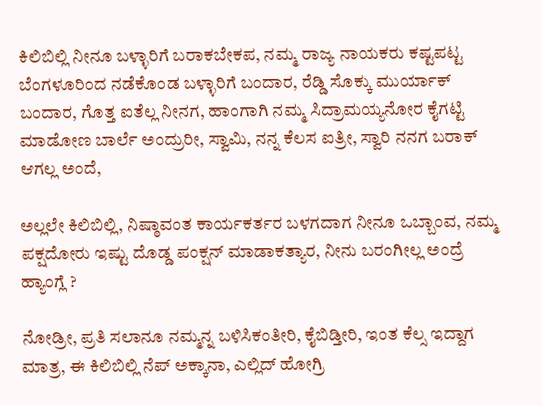ಕಿಲಿಬಿಲ್ಲಿ ನೀನೂ ಬಳ್ಳಾರಿಗೆ ಬರಾಕಬೇಕಪ, ನಮ್ಮ ರಾಜ್ಯ ನಾಯಕರು ಕಷ್ಟಪಟ್ಟ ಬೆಂಗಳೂರಿಂದ ನಡೆಕೊಂಡ ಬಳ್ಳಾರಿಗೆ ಬಂದಾರ, ರೆಡ್ಡಿ ಸೊಕ್ಕು ಮುರ್ಯಾಕ್ ಬಂದಾರ, ಗೊತ್ತ ಐತೆಲ್ಲ ನೀನಗ, ಹಾಂಗಾಗಿ ನಮ್ಮ ಸಿದ್ರಾಮಯ್ಯನೋರ ಕೈಗಟ್ಟಿ ಮಾಡೋಣ ಬಾರ್ಲೆ ಅಂದ್ರುರೀ, ಸ್ವಾಮಿ, ನನ್ನ ಕೆಲಸ ಐತ್ರೀ, ಸ್ವಾರಿ ನನಗ ಬರಾಕ್ ಆಗಲ್ಲ ಅಂದೆ,

ಅಲ್ಲಲೇ ಕಿಲಿಬಿಲ್ಲಿ, ನಿಷ್ಠಾವಂತ ಕಾರ್ಯಕರ್ತರ ಬಳಗದಾಗ ನೀನೂ ಒಬ್ಬಾಂವ, ನಮ್ಮ ಪಕ್ಷದೋರು ಇಷ್ಟು ದೊಡ್ಡ ಪಂಕ್ಷನ್ ಮಾಡಾಕತ್ಯಾರ, ನೀನು ಬರಂಗೀಲ್ಲ ಅಂದ್ರೆ ಹ್ಯಾಂಗ್ಲೆ ?

ನೋಡ್ರೀ, ಪ್ರತಿ ಸಲಾನೂ ನಮ್ಮನ್ನ ಬಳಿಸಿಕಂತೀರಿ, ಕೈಬಿಡ್ತೀರಿ, ಇಂತ ಕೆಲ್ಸ ಇದ್ದಾಗ ಮಾತ್ರ, ಈ ಕಿಲಿಬಿಲ್ಲಿ ನೆಪ್ ಅಕ್ಕಾನಾ, ಎಲ್ಲಿದ್ ಹೋಗ್ರಿ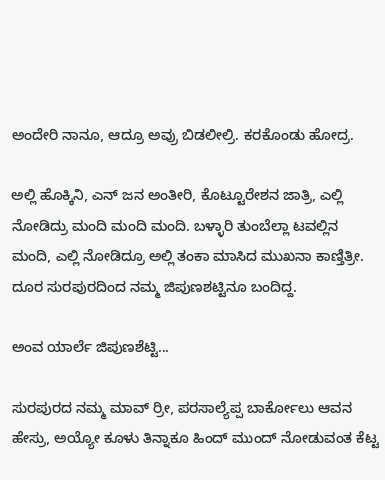ಅಂದೇರಿ ನಾನೂ, ಆದ್ರೂ ಅವ್ರು ಬಿಡಲೀಲ್ರಿ. ಕರಕೊಂಡು ಹೋದ್ರ.

ಅಲ್ಲಿ ಹೊಕ್ಕಿನಿ, ಎನ್ ಜನ ಅಂತೀರಿ, ಕೊಟ್ಟೂರೇಶನ ಜಾತ್ರಿ, ಎಲ್ಲಿ ನೋಡಿದ್ರು ಮಂದಿ ಮಂದಿ ಮಂದಿ. ಬಳ್ಳಾರಿ ತುಂಬೆಲ್ಲಾ ಟವಲ್ಲಿನ ಮಂದಿ, ಎಲ್ಲಿ ನೋಡಿದ್ರೂ ಅಲ್ಲಿ ತಂಕಾ ಮಾಸಿದ ಮುಖನಾ ಕಾಣ್ತಿತ್ರೀ. ದೂರ ಸುರಪುರದಿಂದ ನಮ್ಮ ಜಿಪುಣಶಟ್ಟಿನೂ ಬಂದಿದ್ದ.

ಅಂವ ಯಾರ್ಲೆ ಜಿಪುಣಶೆಟ್ಟಿ...

ಸುರಪುರದ ನಮ್ಮ ಮಾವ್ ರ್ರೀ, ಪರಸಾಲ್ಯೆಪ್ಪ ಬಾರ್ಕೋಲು ಆವನ ಹೇಸ್ರು, ಅಯ್ಯೋ ಕೂಳು ತಿನ್ನಾಕೂ ಹಿಂದ್ ಮುಂದ್ ನೋಡುವಂತ ಕೆಟ್ಟ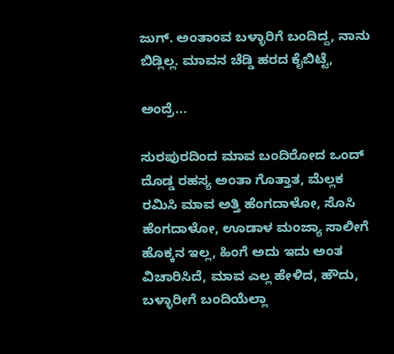ಜುಗ್. ಅಂತಾಂವ ಬಳ್ಳಾರಿಗೆ ಬಂದಿದ್ದ, ನಾನು ಬಿಡ್ಲಿಲ್ಲ. ಮಾವನ ಚೆಡ್ಡಿ ಹರದ ಕೈಬಿಟ್ಟೆ,

ಅಂದ್ರೆ...

ಸುರಪುರದಿಂದ ಮಾವ ಬಂದಿರೋದ ಒಂದ್ ದೊಡ್ಡ ರಹಸ್ಯ ಅಂತಾ ಗೊತ್ತಾತ, ಮೆಲ್ಲಕ ರಮಿಸಿ ಮಾವ ಅತ್ತಿ ಹೆಂಗದಾಳೋ, ಸೊಸಿ ಹೆಂಗದಾಳೋ, ಊಡಾಳ ಮಂಜ್ಯಾ ಸಾಲೀಗೆ ಹೊಕ್ಕನ ಇಲ್ಲ, ಹಿಂಗೆ ಅದು ಇದು ಅಂತ ವಿಚಾರಿಸಿದೆ, ಮಾವ ಎಲ್ಲ ಹೇಳಿದ, ಹೌದು, ಬಳ್ಳಾರೀಗೆ ಬಂದಿಯೆಲ್ಲಾ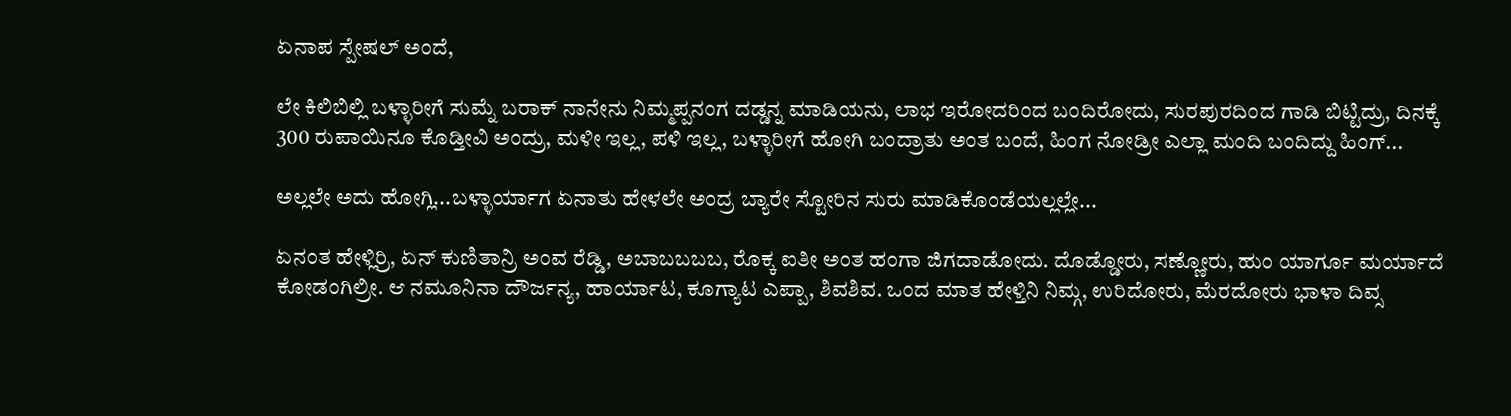ಏನಾಪ ಸ್ಪೇಷಲ್ ಅಂದೆ,

ಲೇ ಕಿಲಿಬಿಲ್ಲಿ ಬಳ್ಳಾರೀಗೆ ಸುಮ್ನೆ ಬರಾಕ್ ನಾನೇನು ನಿಮ್ಮಪ್ಪನಂಗ ದಡ್ಡನ್ನ ಮಾಡಿಯನು, ಲಾಭ ಇರೋದರಿಂದ ಬಂದಿರೋದು, ಸುರಪುರದಿಂದ ಗಾಡಿ ಬಿಟ್ಟಿದ್ರು, ದಿನಕ್ಕೆ 300 ರುಪಾಯಿನೂ ಕೊಡ್ತೀವಿ ಅಂದ್ರು, ಮಳೀ ಇಲ್ಲ, ಪಳಿ ಇಲ್ಲ, ಬಳ್ಳಾರೀಗೆ ಹೋಗಿ ಬಂದ್ರಾತು ಅಂತ ಬಂದೆ, ಹಿಂಗ ನೋಡ್ರೀ ಎಲ್ಲಾ ಮಂದಿ ಬಂದಿದ್ದು ಹಿಂಗ್...

ಅಲ್ಲಲೇ ಅದು ಹೋಗ್ಲಿ...ಬಳ್ಳಾರ್ಯಾಗ ಏನಾತು ಹೇಳಲೇ ಅಂದ್ರ ಬ್ಯಾರೇ ಸ್ಟೋರಿನ ಸುರು ಮಾಡಿಕೊಂಡೆಯಲ್ಲಲ್ಲೇ...

ಏನಂತ ಹೇಳ್ಲಿರ್ರಿ, ಏನ್ ಕುಣಿತಾನ್ರಿ ಅಂವ ರೆಡ್ಡಿ, ಅಬಾಬಬಬಬ, ರೊಕ್ಕ ಐತೀ ಅಂತ ಹಂಗಾ ಜಿಗದಾಡೋದು. ದೊಡ್ಡೋರು, ಸಣ್ಣೋರು, ಹುಂ ಯಾರ್ಗೂ ಮರ್ಯಾದೆ ಕೋಡಂಗಿಲ್ರೀ. ಆ ನಮೂನಿನಾ ದೌರ್ಜನ್ಯ, ಹಾರ್ಯಾಟ, ಕೂಗ್ಯಾಟ ಎಪ್ಪಾ, ಶಿವಶಿವ. ಒಂದ ಮಾತ ಹೇಳ್ತಿನಿ ನಿಮ್ಗ, ಉರಿದೋರು, ಮೆರದೋರು ಭಾಳಾ ದಿವ್ಸ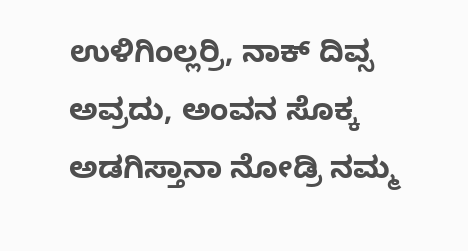ಉಳಿಗಿಂಲ್ಲರ್ರಿ, ನಾಕ್ ದಿವ್ಸ ಅವ್ರದು, ಅಂವನ ಸೊಕ್ಕ ಅಡಗಿಸ್ತಾನಾ ನೋಡ್ರಿ ನಮ್ಮ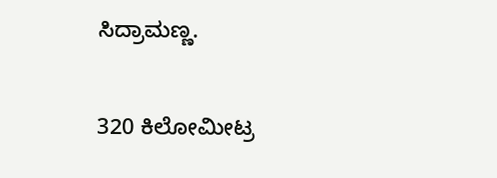ಸಿದ್ರಾಮಣ್ಣ.

320 ಕಿಲೋಮೀಟ್ರ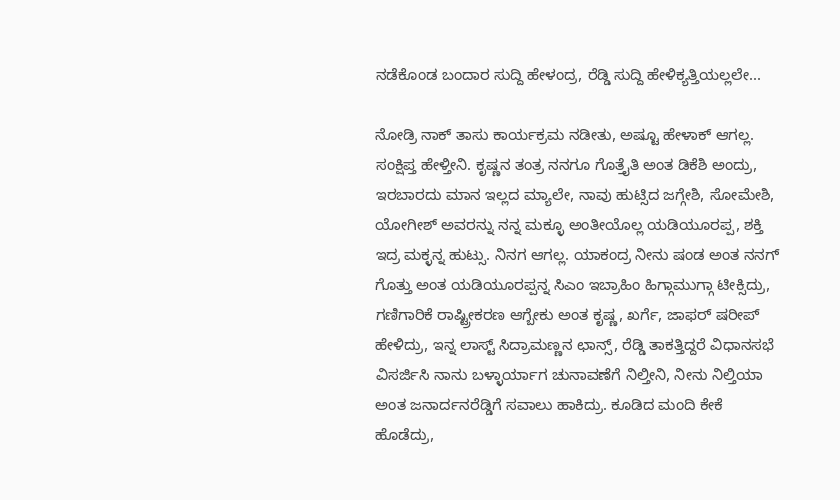ನಡೆಕೊಂಡ ಬಂದಾರ ಸುದ್ದಿ ಹೇಳಂದ್ರ, ರೆಡ್ಡಿ ಸುದ್ದಿ ಹೇಳಿಕ್ಯತ್ತಿಯಲ್ಲಲೇ...

ನೋಡ್ರಿ ನಾಕ್ ತಾಸು ಕಾರ್ಯಕ್ರಮ ನಡೀತು, ಅಷ್ಟೂ ಹೇಳಾಕ್ ಆಗಲ್ಲ. ಸಂಕ್ಷಿಪ್ತ ಹೇಳ್ತೀನಿ. ಕೃಷ್ಣನ ತಂತ್ರ ನನಗೂ ಗೊತ್ತೈತಿ ಅಂತ ಡಿಕೆಶಿ ಅಂದ್ರು, ಇರಬಾರದು ಮಾನ ಇಲ್ಲದ ಮ್ಯಾಲೇ, ನಾವು ಹುಟ್ಸಿದ ಜಗ್ಗೇಶಿ, ಸೋಮೇಶಿ, ಯೋಗೀಶ್ ಅವರನ್ನು ನನ್ನ ಮಕ್ಳೂ ಅಂತೀಯೊಲ್ಲ ಯಡಿಯೂರಪ್ಪ, ಶಕ್ತಿ ಇದ್ರ ಮಕ್ಳನ್ನ ಹುಟ್ಸು. ನಿನಗ ಆಗಲ್ಲ. ಯಾಕಂದ್ರ ನೀನು ಷಂಡ ಅಂತ ನನಗ್ ಗೊತ್ತು ಅಂತ ಯಡಿಯೂರಪ್ಪನ್ನ ಸಿಎಂ ಇಬ್ರಾಹಿಂ ಹಿಗ್ಗಾಮುಗ್ಗಾ ಟೀಕ್ಸಿದ್ರು, ಗಣಿಗಾರಿಕೆ ರಾಷ್ಟ್ರೀಕರಣ ಆಗ್ಬೇಕು ಅಂತ ಕೃಷ್ಣ, ಖರ್ಗೆ, ಜಾಫರ್ ಷರೀಪ್ ಹೇಳಿದ್ರು, ಇನ್ನ ಲಾಸ್ಟ್ ಸಿದ್ರಾಮಣ್ಣನ ಛಾನ್ಸ್, ರೆಡ್ಡಿ ತಾಕತ್ತಿದ್ದರೆ ವಿಧಾನಸಭೆ ವಿಸರ್ಜಿಸಿ ನಾನು ಬಳ್ಳಾರ್ಯಾಗ ಚುನಾವಣೆಗೆ ನಿಲ್ತೀನಿ, ನೀನು ನಿಲ್ತಿಯಾ ಅಂತ ಜನಾರ್ದನರೆಡ್ಡಿಗೆ ಸವಾಲು ಹಾಕಿದ್ರು. ಕೂಡಿದ ಮಂದಿ ಕೇಕೆ ಹೊಡೆದ್ರು,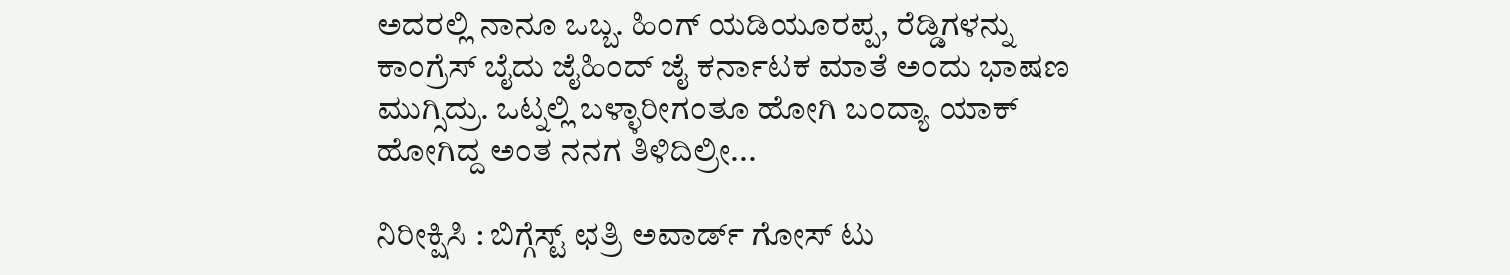ಅದರಲ್ಲಿ ನಾನೂ ಒಬ್ಬ. ಹಿಂಗ್ ಯಡಿಯೂರಪ್ಪ, ರೆಡ್ಡಿಗಳನ್ನು ಕಾಂಗ್ರೆಸ್ ಬೈದು ಜೈಹಿಂದ್ ಜೈ ಕರ್ನಾಟಕ ಮಾತೆ ಅಂದು ಭಾಷಣ ಮುಗ್ಸಿದ್ರು. ಒಟ್ನಲ್ಲಿ ಬಳ್ಳಾರೀಗಂತೂ ಹೋಗಿ ಬಂದ್ಯಾ ಯಾಕ್ ಹೋಗಿದ್ದ ಅಂತ ನನಗ ತಿಳಿದಿಲ್ರೀ...

ನಿರೀಕ್ಷಿಸಿ : ಬಿಗ್ಗೆಸ್ಟ್ ಛತ್ರಿ ಅವಾರ್ಡ್ ಗೋಸ್ ಟು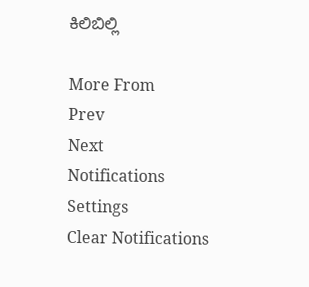ಕಿಲಿಬಿಲ್ಲಿ

More From
Prev
Next
Notifications
Settings
Clear Notifications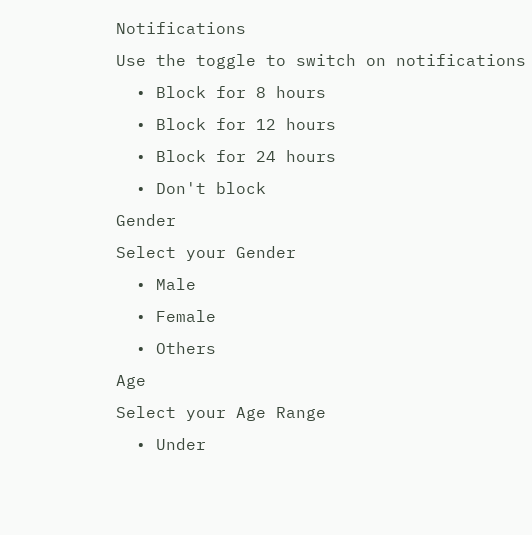Notifications
Use the toggle to switch on notifications
  • Block for 8 hours
  • Block for 12 hours
  • Block for 24 hours
  • Don't block
Gender
Select your Gender
  • Male
  • Female
  • Others
Age
Select your Age Range
  • Under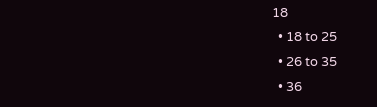18
  • 18 to 25
  • 26 to 35
  • 36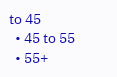to 45
  • 45 to 55
  • 55+